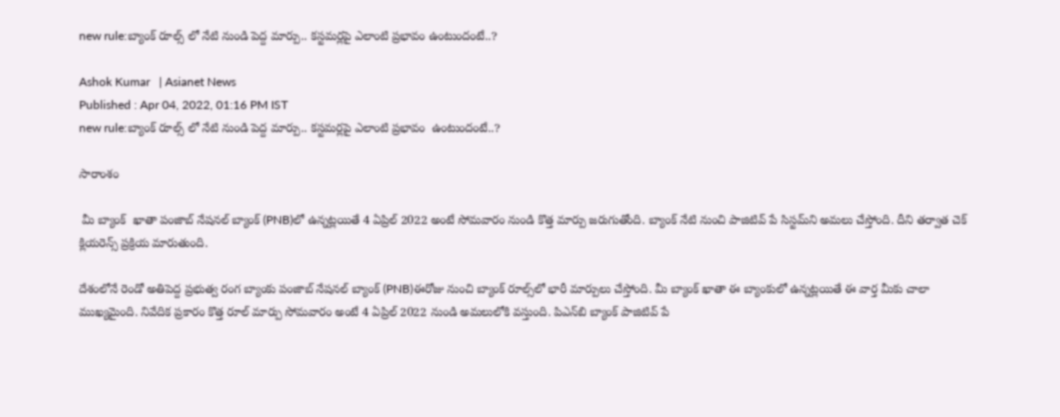new rule:బ్యాంక్‌ రూల్స్ లో నేటి నుండి పెద్ద మార్పు.. కస్టమర్లపై ఎలాంటి ప్రభావం ఉంటుందంటే..?

Ashok Kumar   | Asianet News
Published : Apr 04, 2022, 01:16 PM IST
new rule:బ్యాంక్‌ రూల్స్ లో నేటి నుండి పెద్ద మార్పు.. కస్టమర్లపై ఎలాంటి ప్రభావం  ఉంటుందంటే..?

సారాంశం

 మీ బ్యాంక్  ఖాతా పంజాబ్ నేషనల్ బ్యాంక్ (PNB)లో ఉన్నట్లయితే 4 ఏప్రిల్ 2022 అంటే సోమవారం నుండి కొత్త మార్పు జరుగుతోంది. బ్యాంక్ నేటి నుంచి పాజిటివ్ పే సిస్టమ్‌ని అమలు చేస్తోంది. దీని తర్వాత చెక్ క్లియరెన్స్ ప్రక్రియ మారుతుంది.

దేశంలోనే రెండో అతిపెద్ద ప్రభుత్వ రంగ బ్యాంకు పంజాబ్ నేషనల్ బ్యాంక్ (PNB)ఈరోజు నుంచి బ్యాంక్ రూల్స్‌లో భారీ మార్పులు చేస్తోంది. మీ బ్యాంక్ ఖాతా ఈ బ్యాంకులో ఉన్నట్లయితే ఈ వార్త మీకు చాలా ముఖ్యమైంది. నివేదిక ప్రకారం కొత్త రూల్ మార్పు సోమవారం అంటే 4 ఏప్రిల్ 2022 నుండి అమలులోకి వస్తుంది. పి‌ఎన్‌బి బ్యాంక్ పాజిటివ్ పే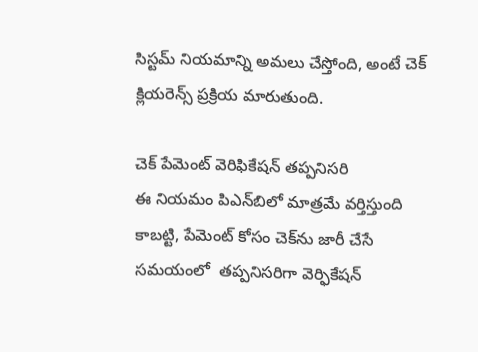సిస్టమ్‌ నియమాన్ని అమలు చేస్తోంది, అంటే చెక్ క్లియరెన్స్ ప్రక్రియ మారుతుంది.

చెక్ పేమెంట్ వెరిఫికేషన్ తప్పనిసరి
ఈ నియమం పి‌ఎన్‌బిలో మాత్రమే వర్తిస్తుంది కాబట్టి, పేమెంట్ కోసం చెక్‌ను జారీ చేసే సమయంలో  తప్పనిసరిగా వెర్ఫికేషన్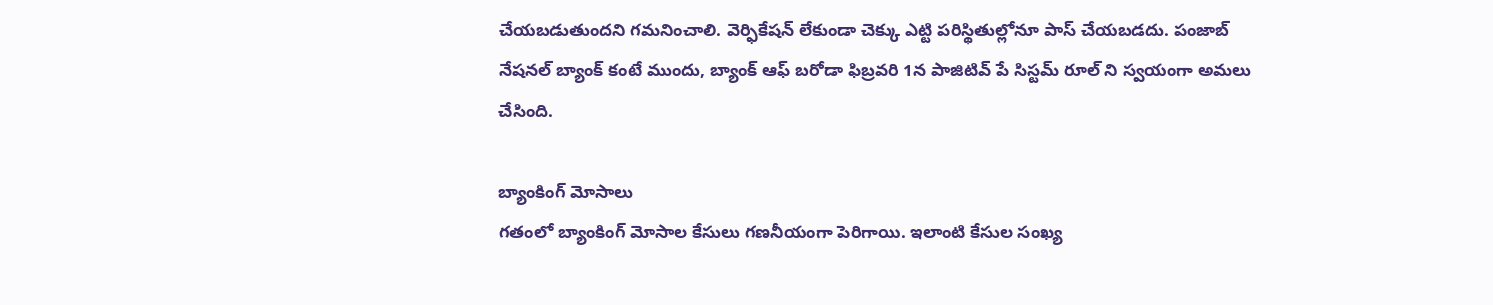చేయబడుతుందని గమనించాలి. వెర్ఫికేషన్ లేకుండా చెక్కు ఎట్టి పరిస్థితుల్లోనూ పాస్ చేయబడదు. పంజాబ్ నేషనల్ బ్యాంక్ కంటే ముందు, బ్యాంక్ ఆఫ్ బరోడా ఫిబ్రవరి 1న పాజిటివ్ పే సిస్టమ్‌ రూల్ ని స్వయంగా అమలు చేసింది.

బ్యాంకింగ్ మోసాలు
గతంలో బ్యాంకింగ్ మోసాల కేసులు గణనీయంగా పెరిగాయి. ఇలాంటి కేసుల సంఖ్య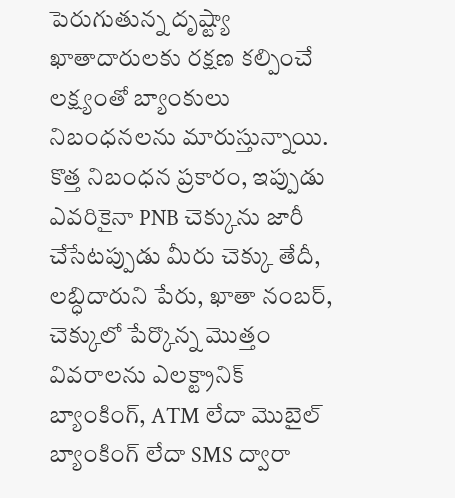పెరుగుతున్న దృష్ట్యా ఖాతాదారులకు రక్షణ కల్పించే లక్ష్యంతో బ్యాంకులు  నిబంధనలను మారుస్తున్నాయి. కొత్త నిబంధన ప్రకారం, ఇప్పుడు ఎవరికైనా PNB చెక్కును జారీ చేసేటప్పుడు మీరు చెక్కు తేదీ, లబ్ధిదారుని పేరు, ఖాతా నంబర్, చెక్కులో పేర్కొన్న మొత్తం వివరాలను ఎలక్ట్రానిక్ బ్యాంకింగ్, ATM లేదా మొబైల్ బ్యాంకింగ్ లేదా SMS ద్వారా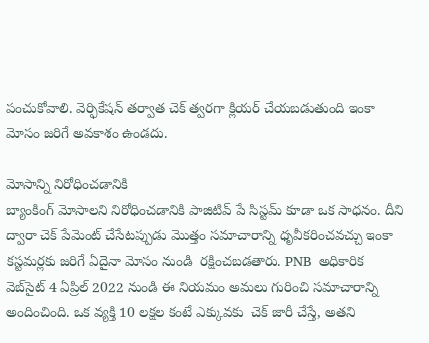పంచుకోవాలి. వెర్ఫికేషన్ తర్వాత చెక్ త్వరగా క్లియర్ చేయబడుతుంది ఇంకా మోసం జరిగే అవకాశం ఉండదు.

మోసాన్ని నిరోధించడానికి
బ్యాంకింగ్ మోసాలని నిరోధించడానికి పాజిటివ్ పే సిస్టమ్‌ కూడా ఒక సాధనం. దీని ద్వారా చెక్ పేమెంట్ చేసేటప్పుడు మొత్తం సమాచారాన్ని ధృవీకరించవచ్చు ఇంకా కస్టమర్లకు జరిగే ఏదైనా మోసం నుండి  రక్షించబడతారు. PNB  అధికారిక వెబ్‌సైట్ 4 ఏప్రిల్ 2022 నుండి ఈ నియమం అమలు గురించి సమాచారాన్ని అందించింది. ఒక వ్యక్తి 10 లక్షల కంటే ఎక్కువకు  చెక్ జారీ చేస్తే, అతని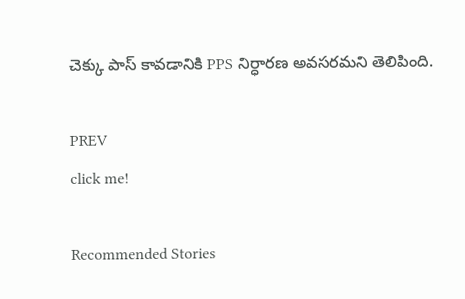చెక్కు పాస్ కావడానికి PPS నిర్ధారణ అవసరమని తెలిపింది.

PREV
click me!

Recommended Stories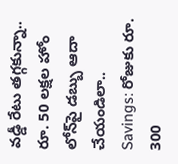వడ్డీ రేటు తగ్గకున్నా.. రూ. 50 లక్షల హోం లోన్‌పై డబ్బు ఆదా చేయండిలా..
Savings: రోజుకు రూ. 300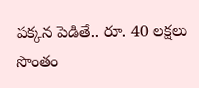ప‌క్క‌న పెడితే.. రూ. 40 ల‌క్ష‌లు సొంతం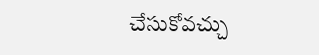చేసుకోవ‌చ్చు